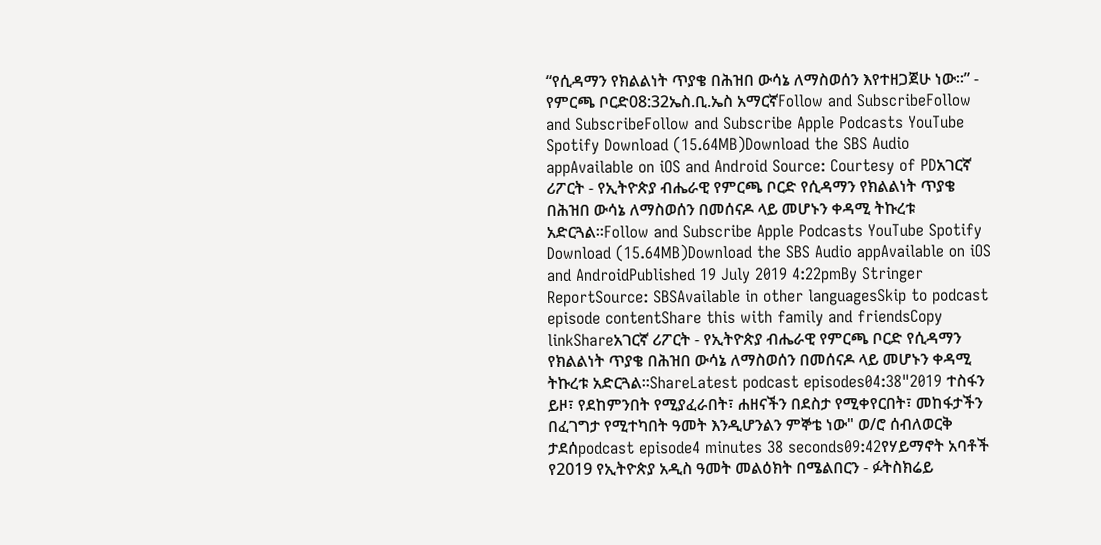“የሲዳማን የክልልነት ጥያቄ በሕዝበ ውሳኔ ለማስወሰን እየተዘጋጀሁ ነው።” - የምርጫ ቦርድ08:32ኤስ.ቢ.ኤስ አማርኛFollow and SubscribeFollow and SubscribeFollow and Subscribe Apple Podcasts YouTube Spotify Download (15.64MB)Download the SBS Audio appAvailable on iOS and Android Source: Courtesy of PDአገርኛ ሪፖርት - የኢትዮጵያ ብሔራዊ የምርጫ ቦርድ የሲዳማን የክልልነት ጥያቄ በሕዝበ ውሳኔ ለማስወሰን በመሰናዶ ላይ መሆኑን ቀዳሚ ትኩረቱ አድርጓል።Follow and Subscribe Apple Podcasts YouTube Spotify Download (15.64MB)Download the SBS Audio appAvailable on iOS and AndroidPublished 19 July 2019 4:22pmBy Stringer ReportSource: SBSAvailable in other languagesSkip to podcast episode contentShare this with family and friendsCopy linkShareአገርኛ ሪፖርት - የኢትዮጵያ ብሔራዊ የምርጫ ቦርድ የሲዳማን የክልልነት ጥያቄ በሕዝበ ውሳኔ ለማስወሰን በመሰናዶ ላይ መሆኑን ቀዳሚ ትኩረቱ አድርጓል።ShareLatest podcast episodes04:38"2019 ተስፋን ይዞ፣ የደከምንበት የሚያፈራበት፣ ሐዘናችን በደስታ የሚቀየርበት፣ መከፋታችን በፈገግታ የሚተካበት ዓመት እንዲሆንልን ምኞቴ ነው" ወ/ሮ ሰብለወርቅ ታደሰpodcast episode4 minutes 38 seconds09:42የሃይማኖት አባቶች የ2019 የኢትዮጵያ አዲስ ዓመት መልዕክት በሜልበርን - ፉትስክሬይ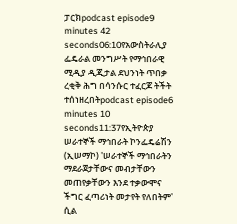ፓርክpodcast episode9 minutes 42 seconds06:10የአውስትራሊያ ፌዴራል መንግሥት የማኅበራዊ ሚዲያ ዲጂታል ደህንነት ጥበቃ ረቂቅ ሕግ በሳንሱር ተፈርጆ ትችት ተሰነዘረበትpodcast episode6 minutes 10 seconds11:37የኢትዮጵያ ሠራተኞች ማኅበራት ኮንፌዴሬሽን (ኢሠማኮ) 'ሠራተኞች ማኅበራትን ማደራጀታቸውና መብታቸውን መጠየቃቸውን እንደ ተቃውሞና ችግር ፈጣሪነት መታየት የለበትም' ሲል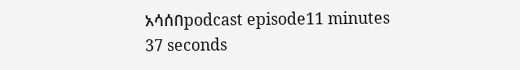አሳሰበpodcast episode11 minutes 37 seconds